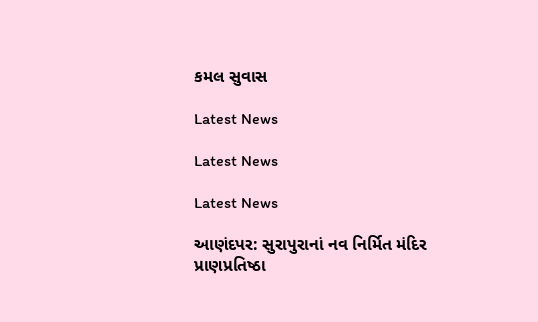કમલ સુવાસ

Latest News

Latest News

Latest News

આણંદપર: સુરાપુરાનાં નવ નિર્મિત મંદિર પ્રાણપ્રતિષ્ઠા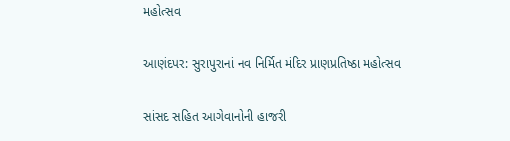મહોત્સવ

આણંદપર: સુરાપુરાનાં નવ નિર્મિત મંદિર પ્રાણપ્રતિષ્ઠા મહોત્સવ

સાંસદ સહિત આગેવાનોની હાજરી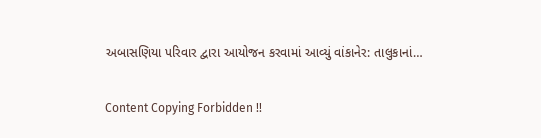અબાસણિયા પરિવાર દ્વારા આયોજન કરવામાં આવ્યું વાંકાનેર: તાલુકાનાં…

Content Copying Forbidden !!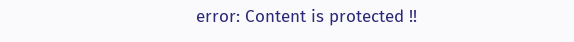error: Content is protected !!